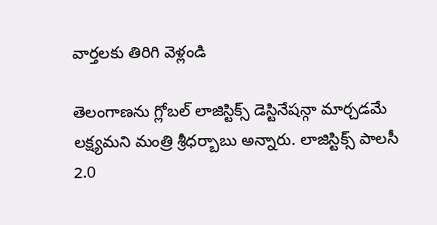వార్తలకు తిరిగి వెళ్లండి

తెలంగాణను గ్లోబల్ లాజిస్టిక్స్ డెస్టినేషన్గా మార్చడమే లక్ష్యమని మంత్రి శ్రీధర్బాబు అన్నారు. లాజిస్టిక్స్ పాలసీ 2.0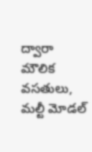ద్వారా మౌలిక వసతులు, మల్టీ మోడల్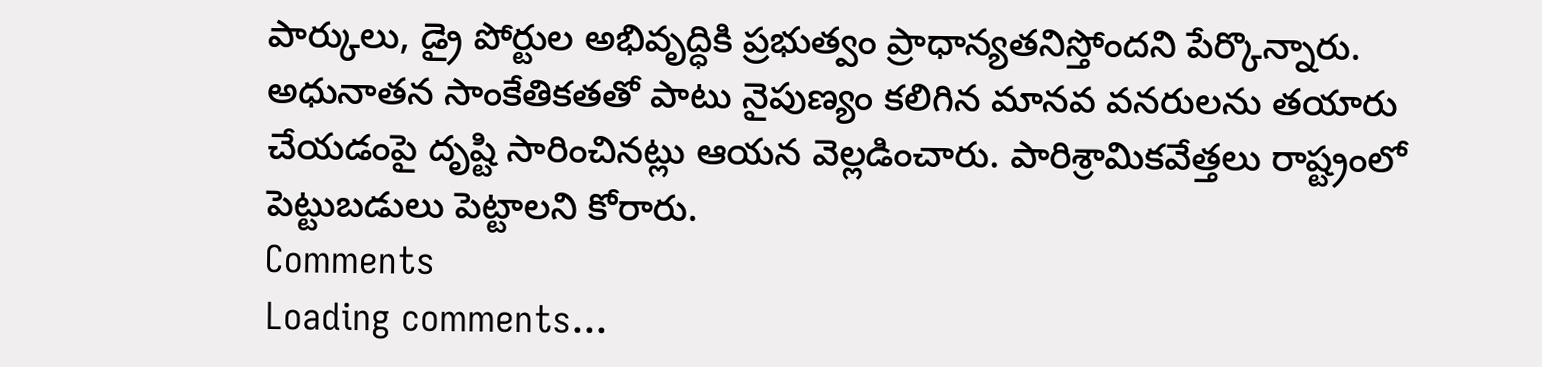పార్కులు, డ్రై పోర్టుల అభివృద్ధికి ప్రభుత్వం ప్రాధాన్యతనిస్తోందని పేర్కొన్నారు.
అధునాతన సాంకేతికతతో పాటు నైపుణ్యం కలిగిన మానవ వనరులను తయారు చేయడంపై దృష్టి సారించినట్లు ఆయన వెల్లడించారు. పారిశ్రామికవేత్తలు రాష్ట్రంలో పెట్టుబడులు పెట్టాలని కోరారు.
Comments
Loading comments...